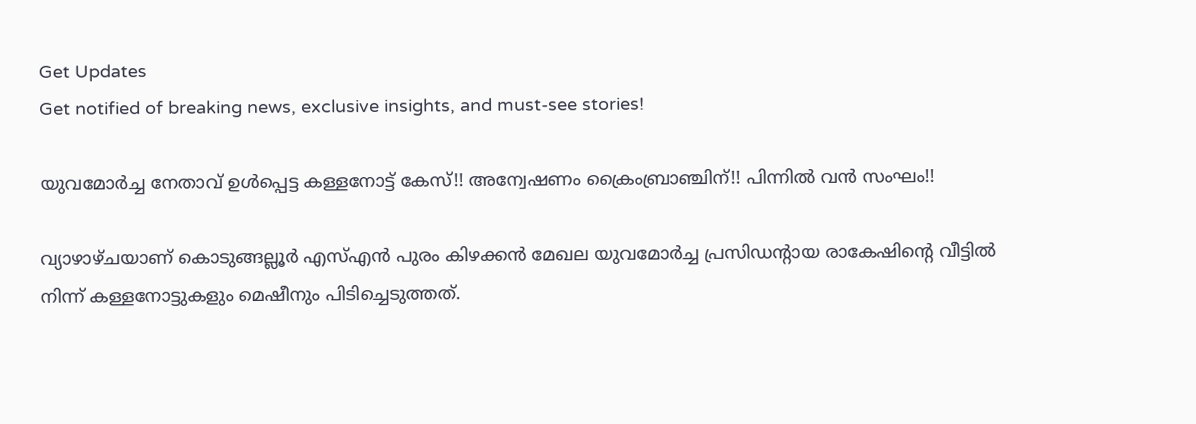Get Updates
Get notified of breaking news, exclusive insights, and must-see stories!

യുവമോർച്ച നേതാവ് ഉൾപ്പെട്ട കള്ളനോട്ട് കേസ്!! അന്വേഷണം ക്രൈംബ്രാഞ്ചിന്!! പിന്നിൽ വൻ സംഘം!!

വ്യാഴാഴ്ചയാണ് കൊടുങ്ങല്ലൂര്‍ എസ്എന്‍ പുരം കിഴക്കന്‍ മേഖല യുവമോർച്ച പ്രസിഡന്റായ രാകേഷിന്റെ വീട്ടില്‍ നിന്ന് കള്ളനോട്ടുകളും മെഷീനും പിടിച്ചെടുത്തത്.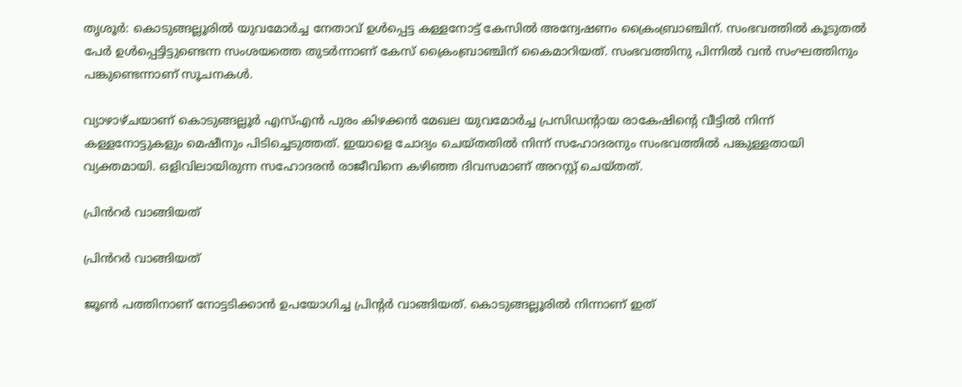തൃശൂർ: കൊടുങ്ങല്ലൂരിൽ യുവമോർച്ച നേതാവ് ഉൾപ്പെട്ട കള്ളനോട്ട് കേസിൽ അന്വേഷണം ക്രൈംബ്രാഞ്ചിന്. സംഭവത്തിൽ കൂടുതൽ പേർ ഉൾപ്പെട്ടിട്ടുണ്ടെന്ന സംശയത്തെ തുടർന്നാണ് കേസ് ക്രൈംബ്രാഞ്ചിന് കൈമാറിയത്. സംഭവത്തിനു പിന്നിൽ വൻ സംഘത്തിനും പങ്കുണ്ടെന്നാണ് സൂചനകൾ.

വ്യാഴാഴ്ചയാണ് കൊടുങ്ങല്ലൂര്‍ എസ്എന്‍ പുരം കിഴക്കന്‍ മേഖല യുവമോർച്ച പ്രസിഡന്റായ രാകേഷിന്റെ വീട്ടില്‍ നിന്ന് കള്ളനോട്ടുകളും മെഷീനും പിടിച്ചെടുത്തത്. ഇയാളെ ചോദ്യം ചെയ്തതിൽ നിന്ന് സഹോദരനും സംഭവത്തിൽ പങ്കുള്ളതായി വ്യക്തമായി. ഒളിവിലായിരുന്ന സഹോദരൻ രാജീവിനെ കഴിഞ്ഞ ദിവസമാണ് അറസ്റ്റ് ചെയ്തത്.

പ്രിൻറർ വാങ്ങിയത്

പ്രിൻറർ വാങ്ങിയത്

ജൂൺ പത്തിനാണ് നോട്ടടിക്കാൻ ഉപയോഗിച്ച പ്രിന്റർ വാങ്ങിയത്. കൊടുങ്ങല്ലൂരിൽ നിന്നാണ് ഇത്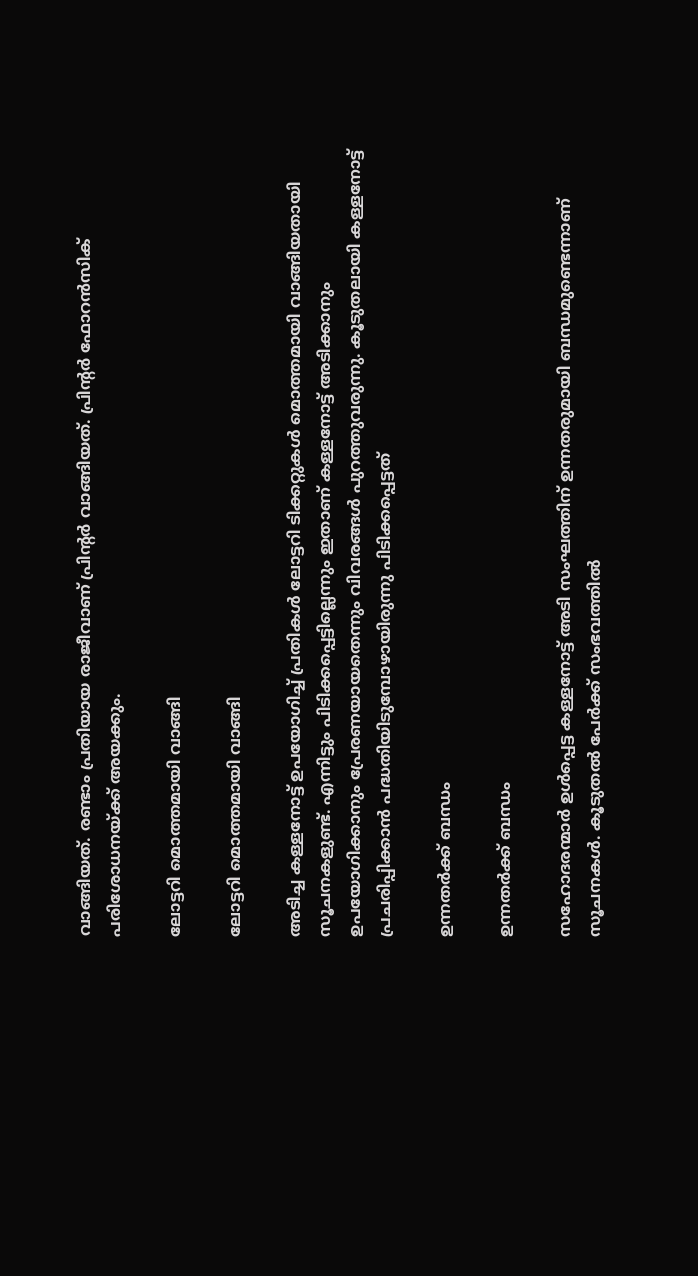വാങ്ങിയത്. രണ്ടാം പ്രതിയായ രാജീവാണ് പ്രിന്റർ വാങ്ങിയത്. പ്രിന്റർ ഫോറൻസിക് പരിശോധനയ്ക്ക് അയക്കും.

ലോട്ടറി മൊത്തമായി വാങ്ങി

ലോട്ടറി മൊത്തമായി വാങ്ങി

അടിച്ച കള്ളനോട്ട് ഉപയോഗിച്ച് പ്രതികൾ ലോട്ടറി ടിക്കറ്റുകൾ മൊത്തമായി വാങ്ങിയതായി സൂചനകളുണ്ട്. എന്നിട്ടും പിടിക്കപ്പെട്ടില്ലെന്നും ഇതാണ് കള്ളനോട്ട് അടിക്കാനും ഉപയോഗിക്കാനും പ്രേരണയായതെന്നും വിവരങ്ങൾ പുറത്തുവരുന്നു. കൂടുതലായി കള്ളനോട്ട് പ്രചരിപ്പിക്കാൻ പദ്ധതിയിടുമ്പോഴായിരുന്നു പിടിക്കപ്പെട്ടത്

ഉന്നതർക്ക് ബന്ധം

ഉന്നതർക്ക് ബന്ധം

സഹോദരന്മാർ ഉൾപ്പെട്ട കള്ളനോട്ട് അടി സംഘത്തിന് ഉന്നതരുമായി ബന്ധമുണ്ടെന്നാണ് സൂചനകൾ. കൂടുതൽ പേര്‍ക്ക് സംഭവത്തിൽ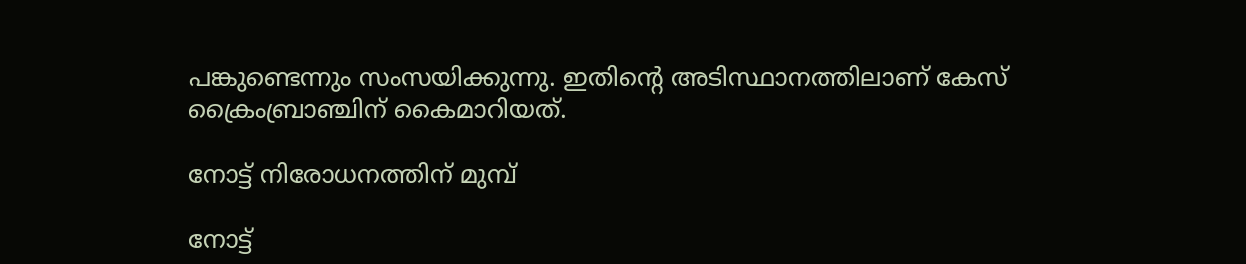പങ്കുണ്ടെന്നും സംസയിക്കുന്നു. ഇതിന്റെ അടിസ്ഥാനത്തിലാണ് കേസ് ക്രൈംബ്രാഞ്ചിന് കൈമാറിയത്.

നോട്ട് നിരോധനത്തിന് മുമ്പ്

നോട്ട്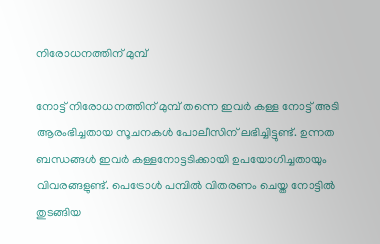നിരോധനത്തിന് മുമ്പ്

നോട്ട് നിരോധനത്തിന് മുമ്പ് തന്നെ ഇവർ കള്ള നോട്ട് അടി ആരംഭിച്ചതായ സൂചനകൾ പോലീസിന് ലഭിച്ചിട്ടുണ്ട്. ഉന്നത ബന്ധങ്ങൾ ഇവർ കള്ളനോട്ടടിക്കായി ഉപയോഗിച്ചതായും വിവരങ്ങളുണ്ട്. പെട്രോൾ പമ്പിൽ വിതരണം ചെയ്ത നോട്ടിൽ തുടങ്ങിയ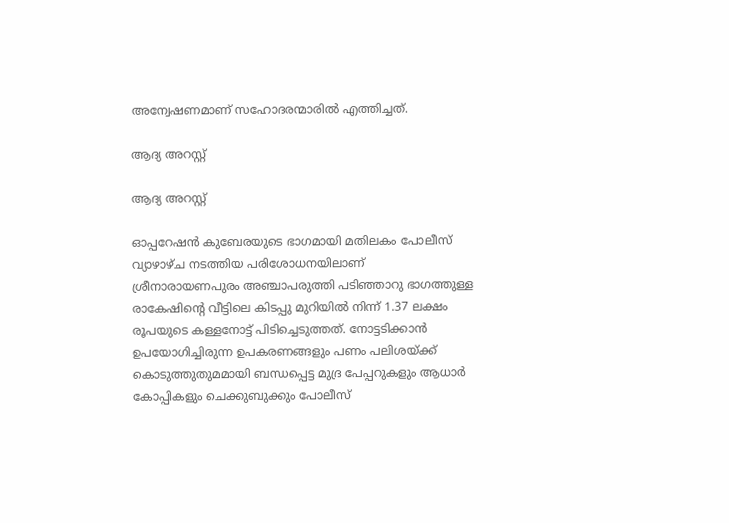അന്വേഷണമാണ് സഹോദരന്മാരിൽ എത്തിച്ചത്.

ആദ്യ അറസ്റ്റ്

ആദ്യ അറസ്റ്റ്

ഓപ്പറേഷൻ കുബേരയുടെ ഭാഗമായി മതിലകം പോലീസ് വ്യാഴാഴ്ച നടത്തിയ പരിശോധനയിലാണ് ശ്രീനാരായണപുരം അഞ്ചാപരുത്തി പടിഞ്ഞാറു ഭാഗത്തുള്ള രാകേഷിന്റെ വീട്ടിലെ കിടപ്പു മുറിയിൽ നിന്ന് 1.37 ലക്ഷം രൂപയുടെ കള്ളനോട്ട് പിടിച്ചെടുത്തത്. നോട്ടടിക്കാൻ ഉപയോഗിച്ചിരുന്ന ഉപകരണങ്ങളും പണം പലിശയ്ക്ക് കൊടുത്തുതുമമായി ബന്ധപ്പെട്ട മുദ്ര പേപ്പറുകളും ആധാർ കോപ്പികളും ചെക്കുബുക്കും പോലീസ്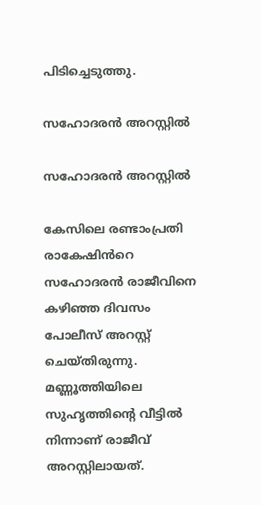പിടിച്ചെടുത്തു.

സഹോദരൻ അറസ്റ്റിൽ

സഹോദരൻ അറസ്റ്റിൽ

കേസിലെ രണ്ടാംപ്രതി രാകേഷിൻറെ സഹോദരൻ രാജീവിനെ കഴിഞ്ഞ ദിവസം പോലീസ് അറസ്റ്റ് ചെയ്തിരുന്നു. മണ്ണൂത്തിയിലെ സുഹൃത്തിന്റെ വീട്ടിൽ നിന്നാണ് രാജീവ് അറസ്റ്റിലായത്.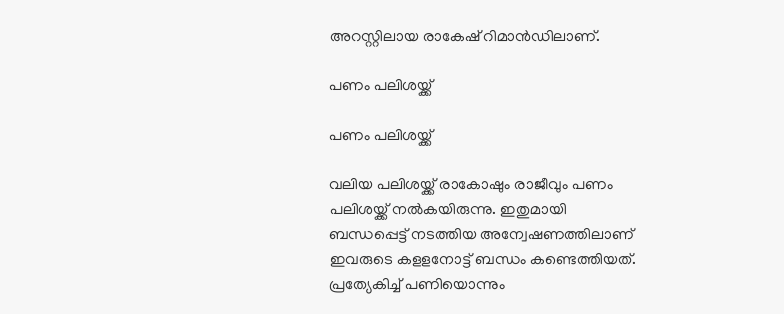അറസ്റ്റിലായ രാകേഷ് റിമാൻഡിലാണ്.

പണം പലിശയ്ക്ക്

പണം പലിശയ്ക്ക്

വലിയ പലിശയ്ക്ക് രാകോഷും രാജീവും പണം പലിശയ്ക്ക് നൽകയിരുന്നു. ഇതുമായി ബന്ധപ്പെട്ട് നടത്തിയ അന്വേഷണത്തിലാണ് ഇവരുടെ കളളനോട്ട് ബന്ധം കണ്ടെത്തിയത്. പ്രത്യേകിച്ച് പണിയൊന്നും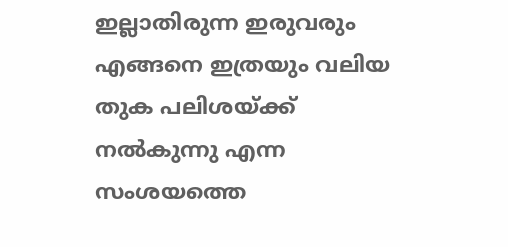ഇല്ലാതിരുന്ന ഇരുവരും എങ്ങനെ ഇത്രയും വലിയ തുക പലിശയ്ക്ക് നൽകുന്നു എന്ന സംശയത്തെ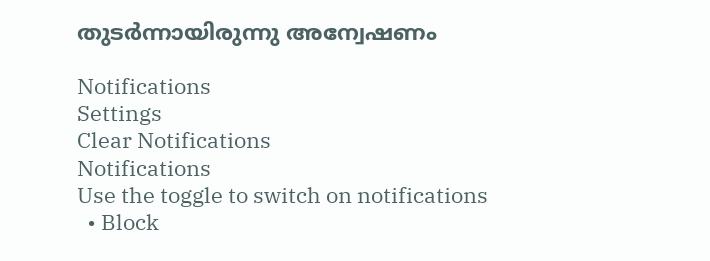തുടർന്നായിരുന്നു അന്വേഷണം

Notifications
Settings
Clear Notifications
Notifications
Use the toggle to switch on notifications
  • Block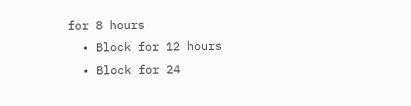for 8 hours
  • Block for 12 hours
  • Block for 24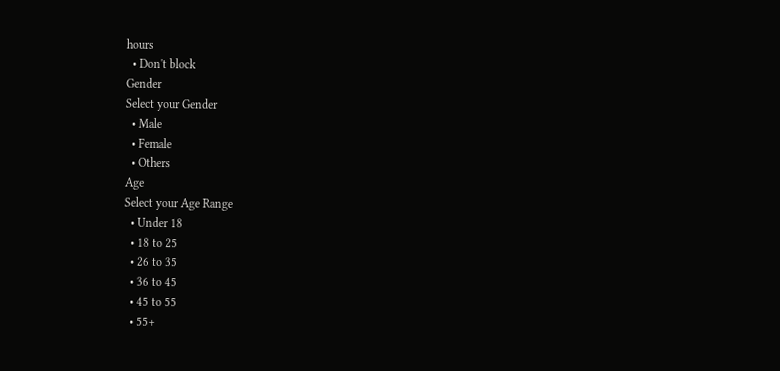hours
  • Don't block
Gender
Select your Gender
  • Male
  • Female
  • Others
Age
Select your Age Range
  • Under 18
  • 18 to 25
  • 26 to 35
  • 36 to 45
  • 45 to 55
  • 55+